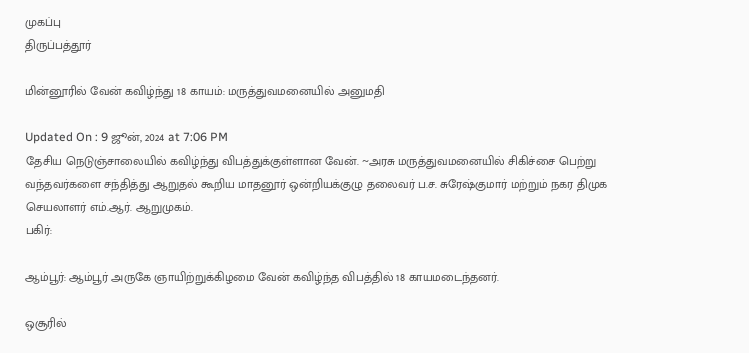முகப்பு
திருப்பத்தூர்

மின்னூரில் வேன் கவிழ்ந்து 18 காயம்: மருத்துவமனையில் அனுமதி

Updated On : 9 ஜூன், 2024 at 7:06 PM
தேசிய நெடுஞ்சாலையில் கவிழ்ந்து விபத்துக்குள்ளான வேன். ~அரசு மருத்துவமனையில் சிகிச்சை பெற்று வந்தவர்களை சந்தித்து ஆறுதல் கூறிய மாதனூர் ஒன்றியக்குழு தலைவர் ப.ச. சுரேஷ்குமார் மற்றும் நகர திமுக செயலாளர் எம்.ஆர். ஆறுமுகம்.
பகிர்:

ஆம்பூர்: ஆம்பூர் அருகே ஞாயிற்றுக்கிழமை வேன் கவிழ்ந்த விபத்தில் 18 காயமடைந்தனர்.

ஒசூரில்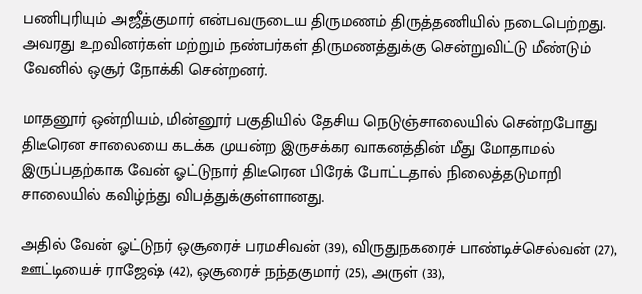பணிபுரியும் அஜீத்குமார் என்பவருடைய திருமணம் திருத்தணியில் நடைபெற்றது. அவரது உறவினர்கள் மற்றும் நண்பர்கள் திருமணத்துக்கு சென்றுவிட்டு மீண்டும் வேனில் ஒசூர் நோக்கி சென்றனர்.

மாதனூர் ஒன்றியம், மின்னூர் பகுதியில் தேசிய நெடுஞ்சாலையில் சென்றபோது திடீரென சாலையை கடக்க முயன்ற இருசக்கர வாகனத்தின் மீது மோதாமல் இருப்பதற்காக வேன் ஓட்டுநார் திடீரென பிரேக் போட்டதால் நிலைத்தடுமாறி சாலையில் கவிழ்ந்து விபத்துக்குள்ளானது.

அதில் வேன் ஓட்டுநர் ஒசூரைச் பரமசிவன் (39), விருதுநகரைச் பாண்டிச்செல்வன் (27), ஊட்டியைச் ராஜேஷ் (42), ஒசூரைச் நந்தகுமார் (25), அருள் (33),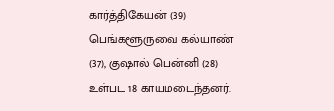கார்த்திகேயன் (39) பெங்களூருவை கல்யாண் (37), குஷால் பென்னி (28) உள்பட 18 காயமடைந்தனர்.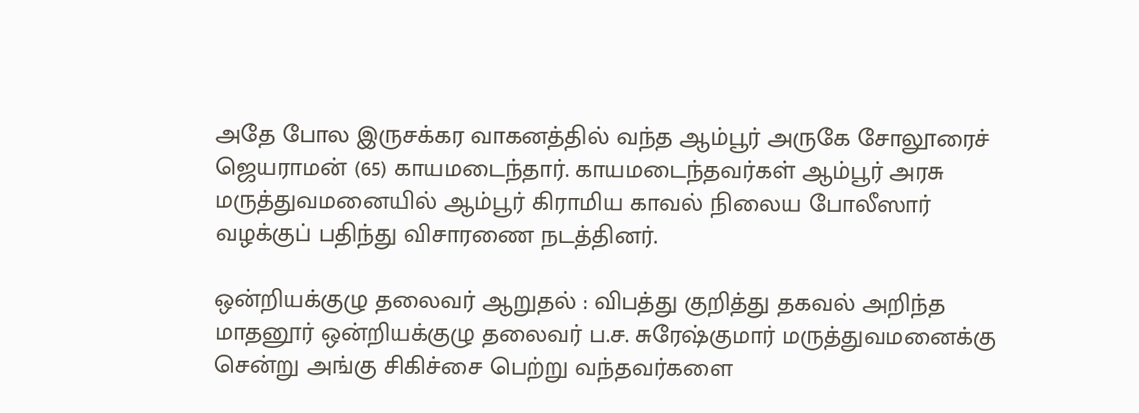அதே போல இருசக்கர வாகனத்தில் வந்த ஆம்பூர் அருகே சோலூரைச் ஜெயராமன் (65) காயமடைந்தார். காயமடைந்தவர்கள் ஆம்பூர் அரசு மருத்துவமனையில் ஆம்பூர் கிராமிய காவல் நிலைய போலீஸார் வழக்குப் பதிந்து விசாரணை நடத்தினர்.

ஒன்றியக்குழு தலைவர் ஆறுதல் : விபத்து குறித்து தகவல் அறிந்த மாதனூர் ஒன்றியக்குழு தலைவர் ப.ச. சுரேஷ்குமார் மருத்துவமனைக்கு சென்று அங்கு சிகிச்சை பெற்று வந்தவர்களை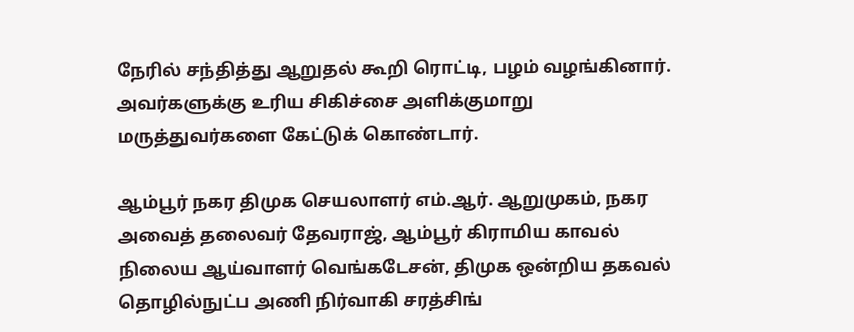நேரில் சந்தித்து ஆறுதல் கூறி ரொட்டி, பழம் வழங்கினார். அவர்களுக்கு உரிய சிகிச்சை அளிக்குமாறு மருத்துவர்களை கேட்டுக் கொண்டார்.

ஆம்பூர் நகர திமுக செயலாளர் எம்.ஆர். ஆறுமுகம், நகர அவைத் தலைவர் தேவராஜ், ஆம்பூர் கிராமிய காவல் நிலைய ஆய்வாளர் வெங்கடேசன், திமுக ஒன்றிய தகவல் தொழில்நுட்ப அணி நிர்வாகி சரத்சிங்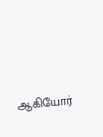ஆகியோர்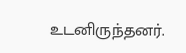உடனிருந்தனர்.